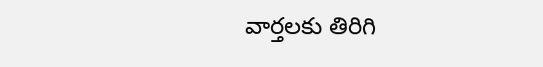వార్తలకు తిరిగి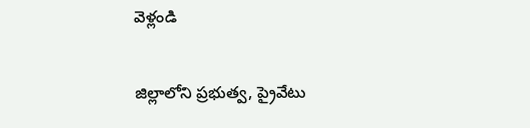వెళ్లండి

జిల్లాలోని ప్రభుత్వ, ప్రైవేటు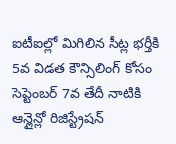ఐటీఐల్లో మిగిలిన సీట్ల భర్తీకి 5వ విడత కౌన్సిలింగ్ కోసం సెప్టెంబర్ 7వ తేదీ నాటికి ఆన్లైన్లో రిజిస్ట్రేషన్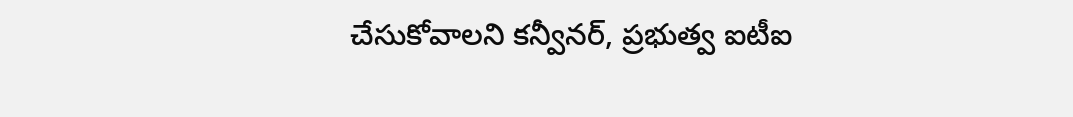చేసుకోవాలని కన్వీనర్, ప్రభుత్వ ఐటీఐ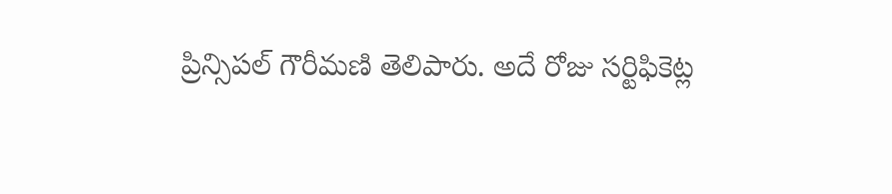ప్రిన్సిపల్ గౌరీమణి తెలిపారు. అదే రోజు సర్టిఫికెట్ల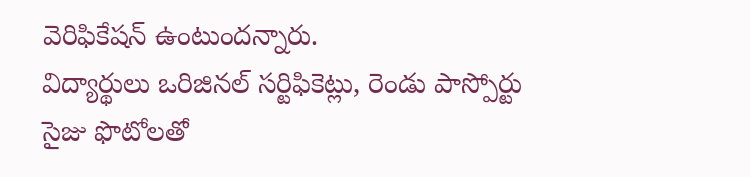వెరిఫికేషన్ ఉంటుందన్నారు.
విద్యార్థులు ఒరిజినల్ సర్టిఫికెట్లు, రెండు పాస్పోర్టు సైజు ఫొటోలతో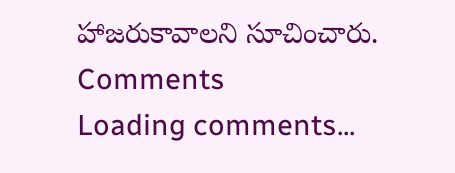హాజరుకావాలని సూచించారు.
Comments
Loading comments...